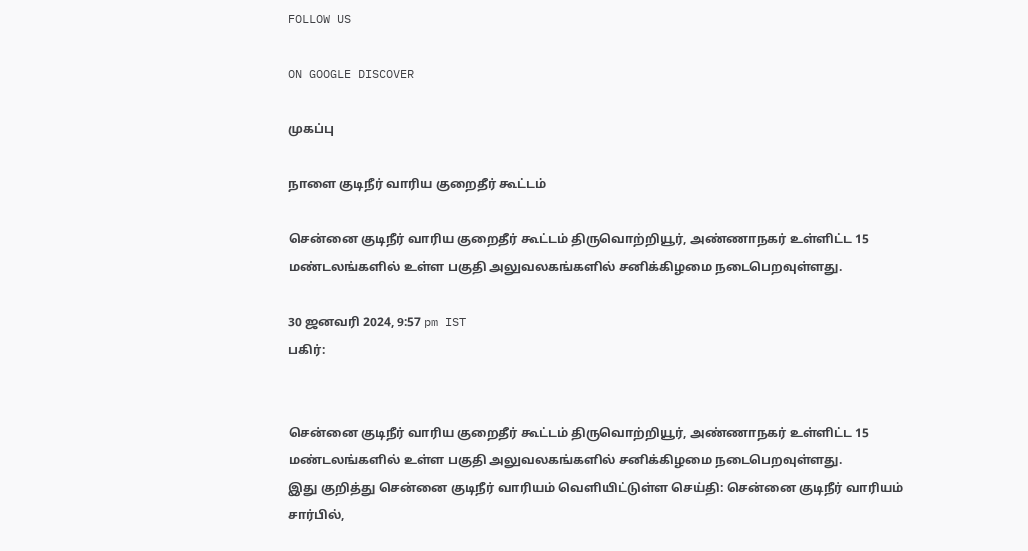FOLLOW US

ON GOOGLE DISCOVER

முகப்பு

நாளை குடிநீர் வாரிய குறைதீர் கூட்டம்

சென்னை குடிநீர் வாரிய குறைதீர் கூட்டம் திருவொற்றியூர், அண்ணாநகர் உள்ளிட்ட 15 மண்டலங்களில் உள்ள பகுதி அலுவலகங்களில் சனிக்கிழமை நடைபெறவுள்ளது.

30 ஜனவரி 2024, 9:57 pm IST
பகிர்:


சென்னை குடிநீர் வாரிய குறைதீர் கூட்டம் திருவொற்றியூர், அண்ணாநகர் உள்ளிட்ட 15 மண்டலங்களில் உள்ள பகுதி அலுவலகங்களில் சனிக்கிழமை நடைபெறவுள்ளது.
இது குறித்து சென்னை குடிநீர் வாரியம் வெளியிட்டுள்ள செய்தி: சென்னை குடிநீர் வாரியம் சார்பில்,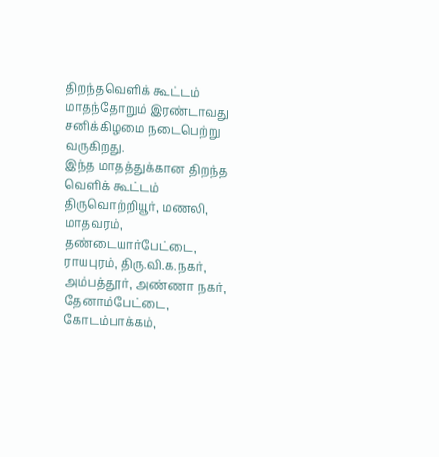திறந்தவெளிக் கூட்டம் மாதந்தோறும் இரண்டாவது சனிக்கிழமை நடைபெற்று வருகிறது.
இந்த மாதத்துக்கான திறந்த வெளிக் கூட்டம் திருவொற்றியூர், மணலி, மாதவரம், தண்டையார்பேட்டை, ராயபுரம், திரு.வி.க.நகர், அம்பத்தூர், அண்ணா நகர், தேனாம்பேட்டை, கோடம்பாக்கம்,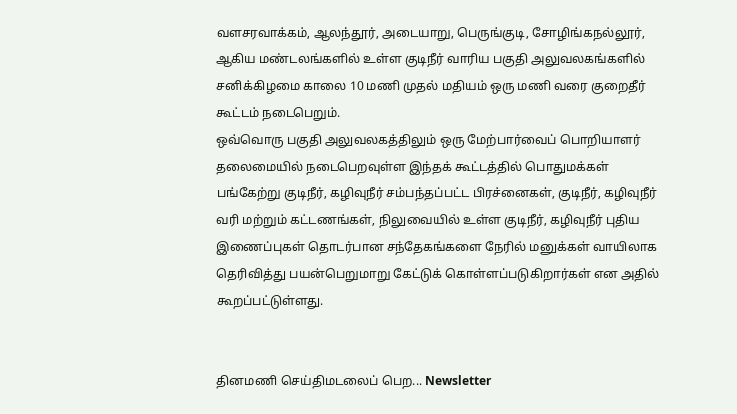வளசரவாக்கம், ஆலந்தூர், அடையாறு, பெருங்குடி, சோழிங்கநல்லூர், ஆகிய மண்டலங்களில் உள்ள குடிநீர் வாரிய பகுதி அலுவலகங்களில் சனிக்கிழமை காலை 10 மணி முதல் மதியம் ஒரு மணி வரை குறைதீர் கூட்டம் நடைபெறும்.
ஒவ்வொரு பகுதி அலுவலகத்திலும் ஒரு மேற்பார்வைப் பொறியாளர் தலைமையில் நடைபெறவுள்ள இந்தக் கூட்டத்தில் பொதுமக்கள் பங்கேற்று குடிநீர், கழிவுநீர் சம்பந்தப்பட்ட பிரச்னைகள், குடிநீர், கழிவுநீர் வரி மற்றும் கட்டணங்கள், நிலுவையில் உள்ள குடிநீர், கழிவுநீர் புதிய இணைப்புகள் தொடர்பான சந்தேகங்களை நேரில் மனுக்கள் வாயிலாக தெரிவித்து பயன்பெறுமாறு கேட்டுக் கொள்ளப்படுகிறார்கள் என அதில் கூறப்பட்டுள்ளது.


தினமணி செய்திமடலைப் பெற... Newsletter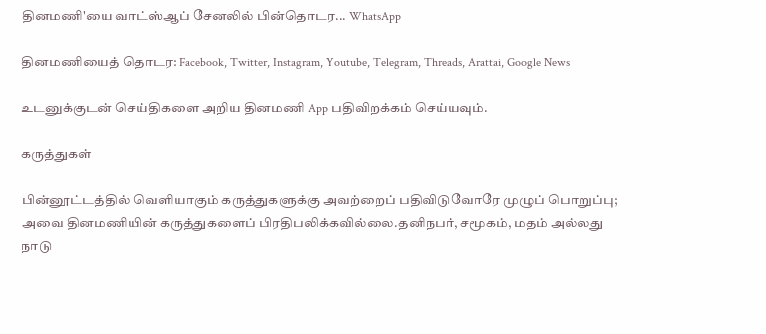தினமணி'யை வாட்ஸ்ஆப் சேனலில் பின்தொடர... WhatsApp

தினமணியைத் தொடர: Facebook, Twitter, Instagram, Youtube, Telegram, Threads, Arattai, Google News

உடனுக்குடன் செய்திகளை அறிய தினமணி App பதிவிறக்கம் செய்யவும்.

கருத்துகள்

பின்னூட்டத்தில் வெளியாகும் கருத்துகளுக்கு அவற்றைப் பதிவிடுவோரே முழுப் பொறுப்பு; அவை தினமணியின் கருத்துகளைப் பிரதிபலிக்கவில்லை.தனிநபர், சமூகம், மதம் அல்லது நாடு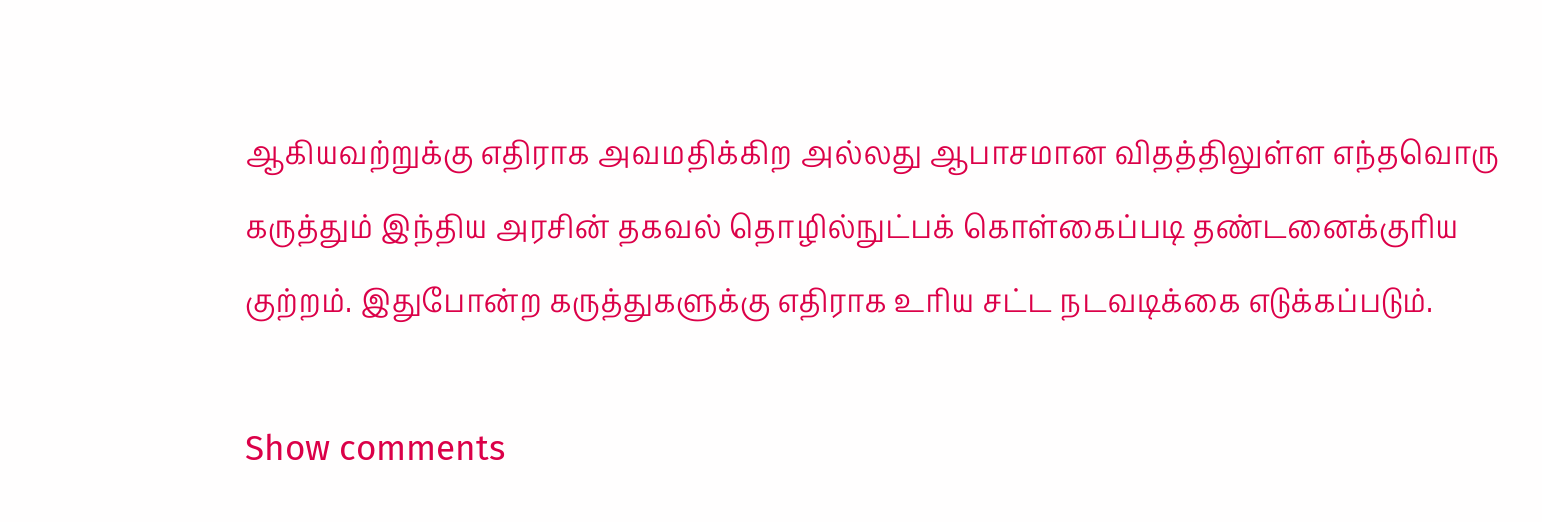ஆகியவற்றுக்கு எதிராக அவமதிக்கிற அல்லது ஆபாசமான விதத்திலுள்ள எந்தவொரு கருத்தும் இந்திய அரசின் தகவல் தொழில்நுட்பக் கொள்கைப்படி தண்டனைக்குரிய குற்றம். இதுபோன்ற கருத்துகளுக்கு எதிராக உரிய சட்ட நடவடிக்கை எடுக்கப்படும்.

Show comments